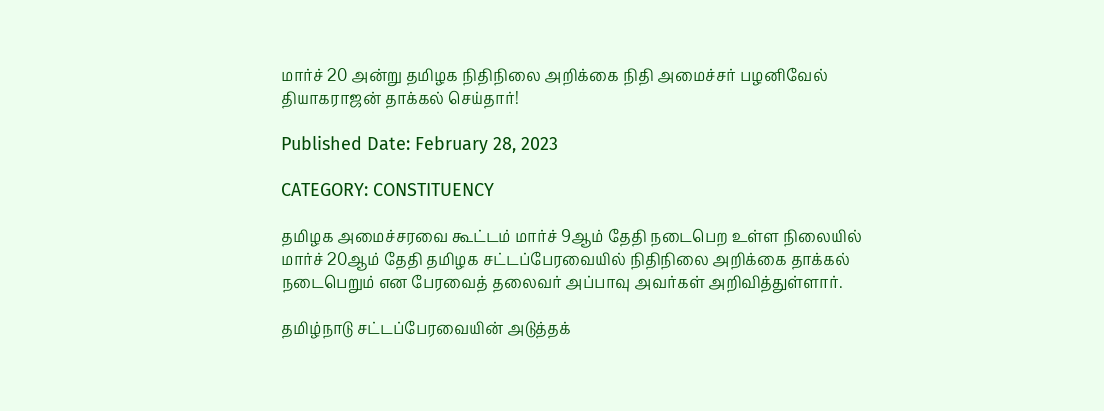மார்ச் 20 அன்று தமிழக நிதிநிலை அறிக்கை நிதி அமைச்சர் பழனிவேல் தியாகராஜன் தாக்கல் செய்தார்!

Published Date: February 28, 2023

CATEGORY: CONSTITUENCY

தமிழக அமைச்சரவை கூட்டம் மார்ச் 9ஆம் தேதி நடைபெற உள்ள நிலையில் மார்ச் 20ஆம் தேதி தமிழக சட்டப்பேரவையில் நிதிநிலை அறிக்கை தாக்கல் நடைபெறும் என பேரவைத் தலைவர் அப்பாவு அவர்கள் அறிவித்துள்ளார்.

தமிழ்நாடு சட்டப்பேரவையின் அடுத்தக்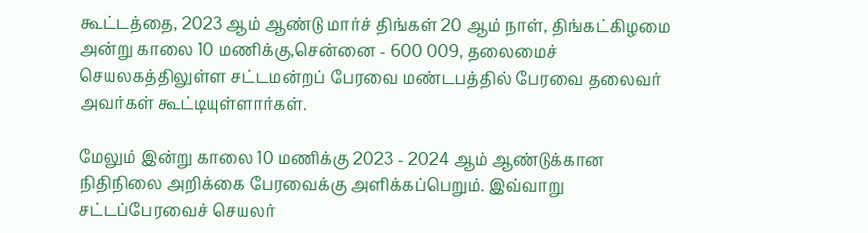கூட்டத்தை, 2023 ஆம் ஆண்டு மார்ச் திங்கள் 20 ஆம் நாள், திங்கட்கிழமை அன்று காலை 10 மணிக்கு,சென்னை - 600 009, தலைமைச் செயலகத்திலுள்ள சட்டமன்றப் பேரவை மண்டபத்தில் பேரவை தலைவர் அவர்கள் கூட்டியுள்ளார்கள்.

மேலும் இன்று காலை 10 மணிக்கு 2023 - 2024 ஆம் ஆண்டுக்கான நிதிநிலை அறிக்கை பேரவைக்கு அளிக்கப்பெறும். இவ்வாறு சட்டப்பேரவைச் செயலர்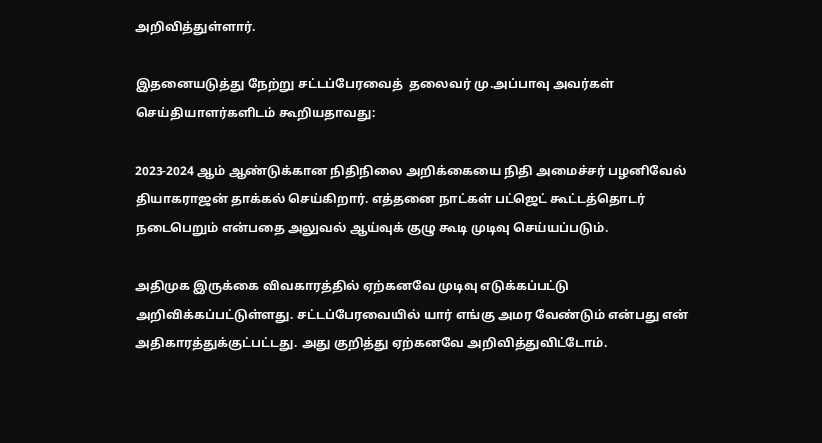அறிவித்துள்ளார்.

இதனையடுத்து நேற்று சட்டப்பேரவைத்  தலைவர் மு.அப்பாவு அவர்கள் செய்தியாளர்களிடம் கூறியதாவது:

2023-2024 ஆம் ஆண்டுக்கான நிதிநிலை அறிக்கையை நிதி அமைச்சர் பழனிவேல் தியாகராஜன் தாக்கல் செய்கிறார். எத்தனை நாட்கள் பட்ஜெட் கூட்டத்தொடர் நடைபெறும் என்பதை அலுவல் ஆய்வுக் குழு கூடி முடிவு செய்யப்படும்.

அதிமுக இருக்கை விவகாரத்தில் ஏற்கனவே முடிவு எடுக்கப்பட்டு அறிவிக்கப்பட்டுள்ளது. சட்டப்பேரவையில் யார் எங்கு அமர வேண்டும் என்பது என் அதிகாரத்துக்குட்பட்டது. அது குறித்து ஏற்கனவே அறிவித்துவிட்டோம்.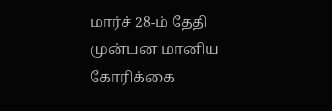மார்ச் 28-ம் தேதி முன்பன மானிய கோரிக்கை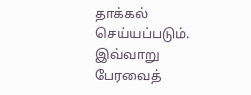தாக்கல் செய்யப்படும். இவ்வாறு பேரவைத்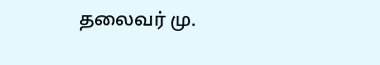தலைவர் மு.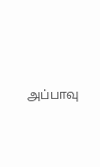அப்பாவு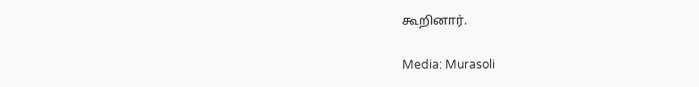கூறினார்.

Media: Murasoli